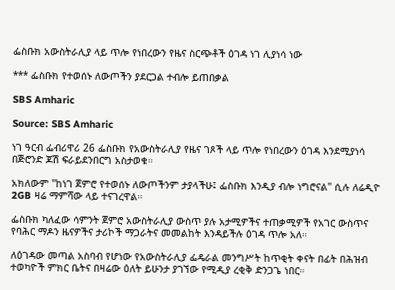ፌስቡክ አውስትራሊያ ላይ ጥሎ የነበረውን የዜና ስርጭቶች ዕገዳ ነገ ሊያነሳ ነው

*** ፌስቡክ የተወሰኑ ለውጦችን ያደርጋል ተብሎ ይጠበቃል

SBS Amharic

Source: SBS Amharic

ነገ ዓርብ ፌብሪዋሪ 26 ፌስቡክ የአውስትራሊያ የዜና ገጾች ላይ ጥሎ የነበረውን ዕገዳ እንደሚያነሳ በጅሮንድ ጆሽ ፍራይደንበርግ አስታወቁ።

አክለውም "ከነገ ጀምሮ የተወሰኑ ለውጦችንም ታያላችሁ፤ ፌስቡክ እንዲያ ብሎ ነግሮናል" ሲሉ ለሬዲዮ 2GB ዛሬ ማምሻው ላይ ተናገረዋል።

ፌስቡክ ካለፈው ሳምንት ጀምሮ አውስትራሊያ ውስጥ ያሉ አታሚዎችና ተጠቃሚዎች የአገር ውስጥና የባሕር ማዶን ዜናዎችና ታሪኮች ማጋራትና መመልከት እንዳይችሉ ዕገዳ ጥሎ አለ።

ለዕገዳው መጣል አስባብ የሆነው የአውስትራሊያ ፌዴራል መንግሥት ከጥቂት ቀናት በፊት በሕዝብ ተወካዮች ምክር ቤትና በዛሬው ዕለት ይሁንታ ያገኘው የሚዲያ ረቂቅ ድንጋጌ ነበር።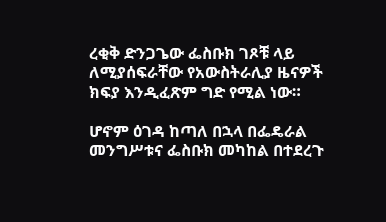ረቂቅ ድንጋጌው ፌስቡክ ገጾቹ ላይ ለሚያሰፍራቸው የአውስትራሊያ ዜናዎች ክፍያ እንዲፈጽም ግድ የሚል ነው።

ሆኖም ዕገዳ ከጣለ በኋላ በፌዴራል መንግሥቱና ፌስቡክ መካከል በተደረጉ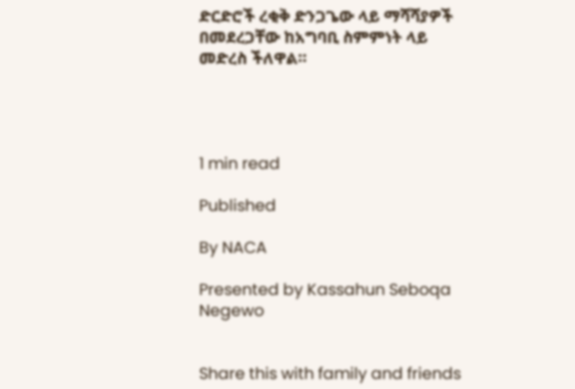ድርድሮች ረቂቅ ድንጋጌው ላይ ማሻሻያዎች በመደረጋቸው ከአግባቢ ስምምነት ላይ መድረስ ችለዋል።




1 min read

Published

By NACA

Presented by Kassahun Seboqa Negewo


Share this with family and friends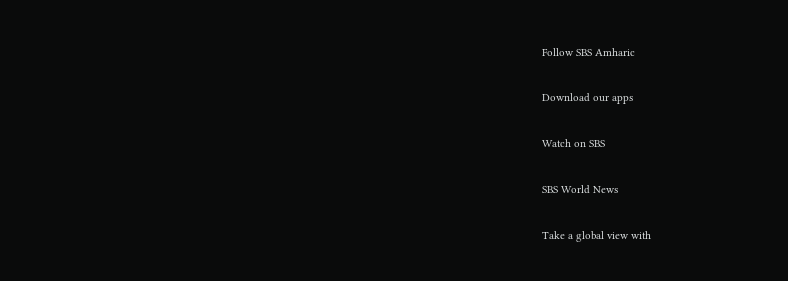Follow SBS Amharic

Download our apps

Watch on SBS

SBS World News

Take a global view with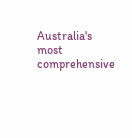Australia's most comprehensive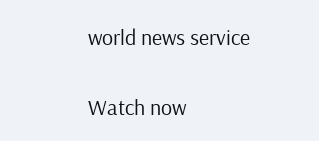world news service

Watch now